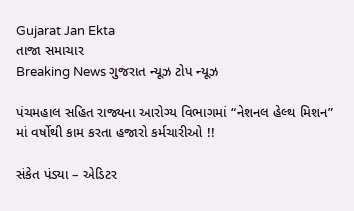Gujarat Jan Ekta
તાજા સમાચાર
Breaking News ગુજરાત ન્યૂઝ ટોપ ન્યૂઝ

પંચમહાલ સહિત રાજ્યના આરોગ્ય વિભાગમાં “નેશનલ હેલ્થ મિશન” માં વર્ષોથી કામ કરતા હજારો કર્મચારીઓ !!

સંકેત પંડ્યા – એડિટર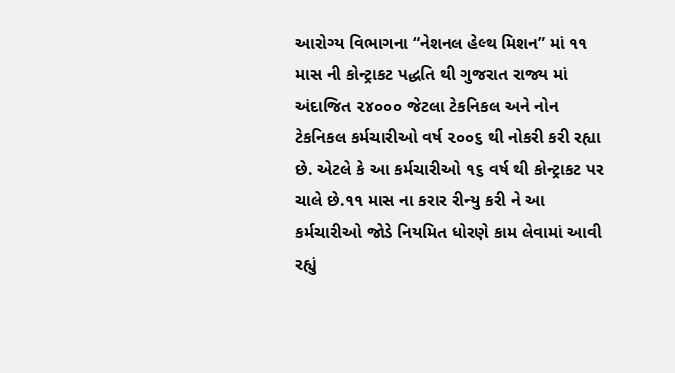આરોગ્ય વિભાગના “નેશનલ હેલ્થ મિશન” માં ૧૧ માસ ની કોન્ટ્રાકટ પદ્ધતિ થી ગુજરાત રાજ્ય માં અંદાજિત ૨૪૦૦૦ જેટલા ટેકનિકલ અને નોન ટેકનિકલ કર્મચારીઓ વર્ષ ૨૦૦૬ થી નોકરી કરી રહ્યા છે. એટલે કે આ કર્મચારીઓ ૧૬ વર્ષ થી કોન્ટ્રાકટ પર ચાલે છે.૧૧ માસ ના કરાર રીન્યુ કરી ને આ કર્મચારીઓ જોડે નિયમિત ધોરણે કામ લેવામાં આવી રહ્યું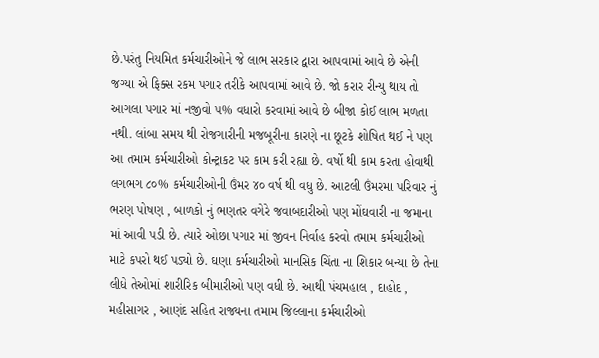છે.પરંતુ નિયમિત કર્મચારીઓને જે લાભ સરકાર દ્વારા આપવામાં આવે છે એની જગ્યા એ ફિક્સ રકમ પગાર તરીકે આપવામાં આવે છે. જો કરાર રીન્યુ થાય તો આગલા પગાર માં નજીવો ૫% વધારો કરવામાં આવે છે બીજા કોઈ લાભ મળતા નથી. લાંબા સમય થી રોજગારીની મજબૂરીના કારણે ના છૂટકે શોષિત થઈ ને પણ આ તમામ કર્મચારીઓ કોન્ટ્રાકટ પર કામ કરી રહ્યા છે. વર્ષો થી કામ કરતા હોવાથી લગભગ ૮૦% કર્મચારીઓની ઉંમર ૪૦ વર્ષ થી વધુ છે. આટલી ઉંમરમા પરિવાર નું ભરણ પોષણ , બાળકો નું ભણતર વગેરે જવાબદારીઓ પણ મોંઘવારી ના જમાના માં આવી પડી છે. ત્યારે ઓછા પગાર માં જીવન નિર્વાહ કરવો તમામ કર્મચારીઓ માટે કપરો થઈ પડ્યો છે. ઘણા કર્મચારીઓ માનસિક ચિંતા ના શિકાર બન્યા છે તેના લીધે તેઓમાં શારીરિક બીમારીઓ પણ વધી છે. આથી પંચમહાલ , દાહોદ , મહીસાગર , આણંદ સહિત રાજ્યના તમામ જિલ્લાના કર્મચારીઓ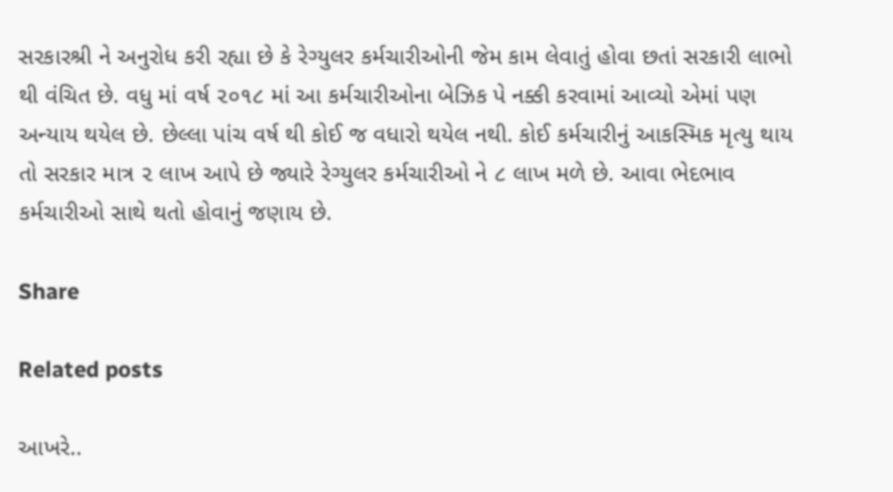સરકારશ્રી ને અનુરોધ કરી રહ્યા છે કે રેગ્યુલર કર્મચારીઓની જેમ કામ લેવાતું હોવા છતાં સરકારી લાભો થી વંચિત છે. વધુ માં વર્ષ ૨૦૧૮ માં આ કર્મચારીઓના બેઝિક પે નક્કી કરવામાં આવ્યો એમાં પણ અન્યાય થયેલ છે. છેલ્લા પાંચ વર્ષ થી કોઈ જ વધારો થયેલ નથી. કોઈ કર્મચારીનું આકસ્મિક મૃત્યુ થાય તો સરકાર માત્ર ૨ લાખ આપે છે જ્યારે રેગ્યુલર કર્મચારીઓ ને ૮ લાખ મળે છે. આવા ભેદભાવ કર્મચારીઓ સાથે થતો હોવાનું જણાય છે.

Share

Related posts

આખરે..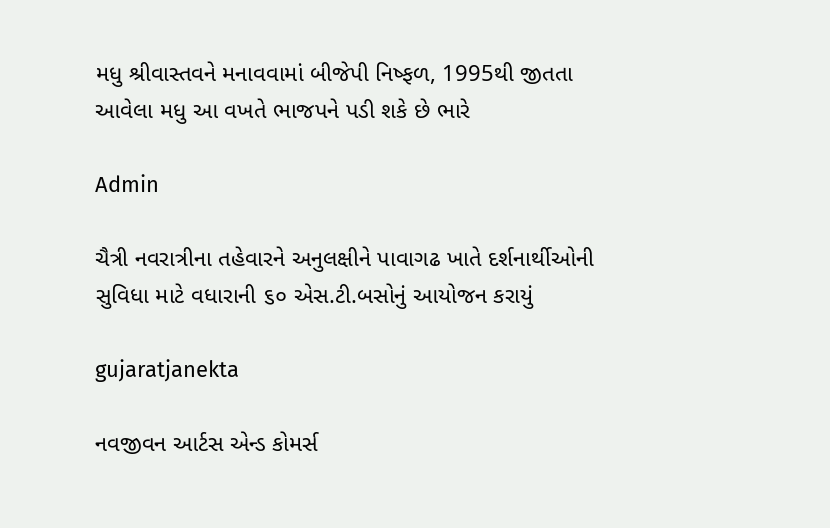મધુ શ્રીવાસ્તવને મનાવવામાં બીજેપી નિષ્ફળ, 1995થી જીતતા આવેલા મધુ આ વખતે ભાજપને પડી શકે છે ભારે

Admin

ચૈત્રી નવરાત્રીના તહેવારને અનુલક્ષીને પાવાગઢ ખાતે દર્શનાર્થીઓની સુવિધા માટે વધારાની ૬૦ એસ.ટી.બસોનું આયોજન કરાયું

gujaratjanekta

નવજીવન આર્ટસ એન્ડ કોમર્સ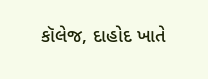કૉલેજ, દાહોદ ખાતે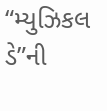“મ્યુઝિકલ ડે”ની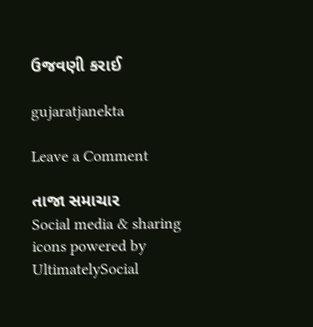ઉજવણી કરાઈ

gujaratjanekta

Leave a Comment

તાજા સમાચાર
Social media & sharing icons powered by UltimatelySocial